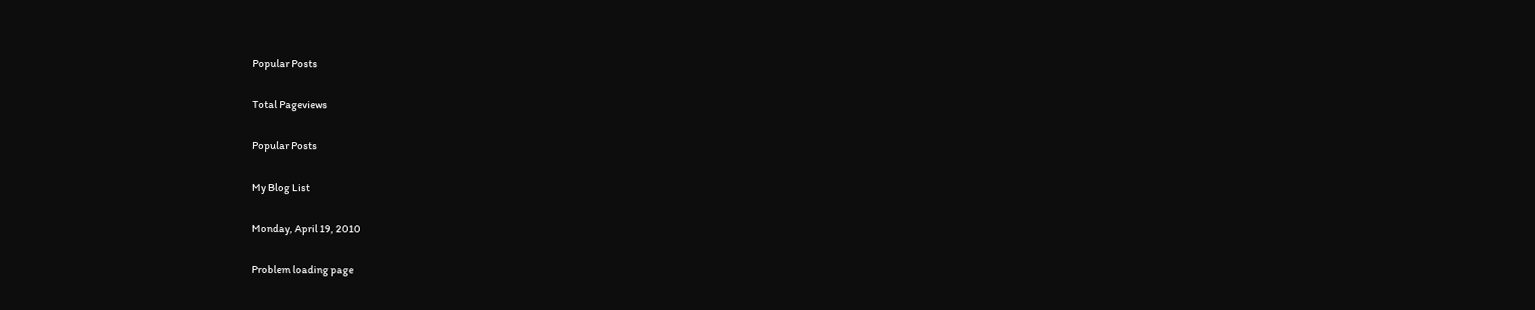Popular Posts

Total Pageviews

Popular Posts

My Blog List

Monday, April 19, 2010

Problem loading page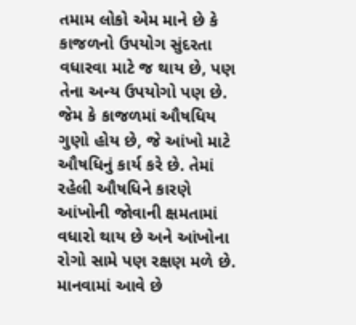તમામ લોકો એમ માને છે કે કાજળનો ઉપયોગ સુંદરતા વધારવા માટે જ થાય છે, પણ તેના અન્ય ઉપયોગો પણ છે. જેમ કે કાજળમાં ઔષધિય ગુણો હોય છે, જે આંખો માટે ઔષધિનું કાર્ય કરે છે. તેમાં રહેલી ઔષધિને કારણે આંખોની જોવાની ક્ષમતામાં વધારો થાય છે અને આંખોના રોગો સામે પણ રક્ષણ મળે છે. માનવામાં આવે છે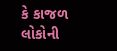કે કાજળ લોકોની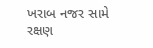ખરાબ નજર સામે રક્ષણ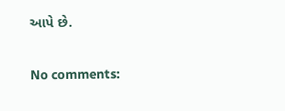આપે છે.

No comments: